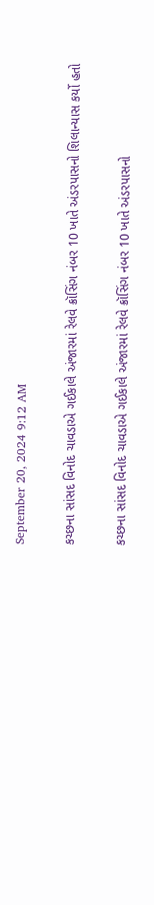September 20, 2024 9:12 AM

કચ્છના સાંસદ વિનોદ ચાવડાએ ગઈકાલે અંજારમાં રેલવે ક્રૉસિંગ નંબર 10 ખાતે અંડરપાસનો શિલાન્યાસ કર્યો હતો

કચ્છના સાંસદ વિનોદ ચાવડાએ ગઈકાલે અંજારમાં રેલવે ક્રૉસિંગ નંબર 10 ખાતે અંડરપાસનો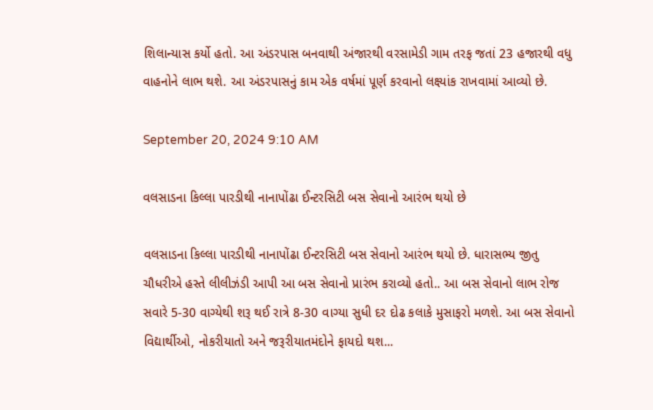શિલાન્યાસ કર્યો હતો. આ અંડરપાસ બનવાથી અંજારથી વરસામેડી ગામ તરફ જતાં 23 હજારથી વધુ વાહનોને લાભ થશે. આ અંડરપાસનું કામ એક વર્ષમાં પૂર્ણ કરવાનો લક્ષ્યાંક રાખવામાં આવ્યો છે.

September 20, 2024 9:10 AM

વલસાડના કિલ્લા પારડીથી નાનાપોંઢા ઈન્ટરસિટી બસ સેવાનો આરંભ થયો છે

વલસાડના કિલ્લા પારડીથી નાનાપોંઢા ઈન્ટરસિટી બસ સેવાનો આરંભ થયો છે. ધારાસભ્ય જીતુ ચૌધરીએ હસ્તે લીલીઝંડી આપી આ બસ સેવાનો પ્રારંભ કરાવ્યો હતો.. આ બસ સેવાનો લાભ રોજ સવારે 5-30 વાગ્યેથી શરૂ થઈ રાત્રે 8-30 વાગ્યા સુધી દર દોઢ કલાકે મુસાફરો મળશે. આ બસ સેવાનો વિદ્યાર્થીઓ, નોકરીયાતો અને જરૂરીયાતમંદોને ફાયદો થશ...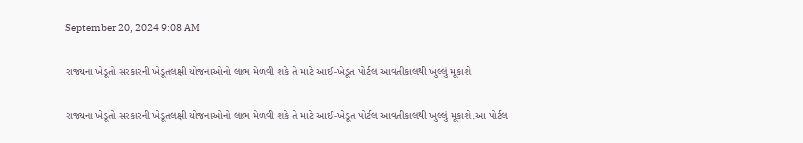September 20, 2024 9:08 AM

રાજ્યના ખેડૂતો સરકારની ખેડૂતલક્ષી યોજનાઓનો લાભ મેળવી શકે તે માટે આઈ-ખેડૂત પોર્ટલ આવતીકાલથી ખુલ્લું મૂકાશે

રાજ્યના ખેડૂતો સરકારની ખેડૂતલક્ષી યોજનાઓનો લાભ મેળવી શકે તે માટે આઈ-ખેડૂત પોર્ટલ આવતીકાલથી ખુલ્લું મૂકાશે.આ પોર્ટલ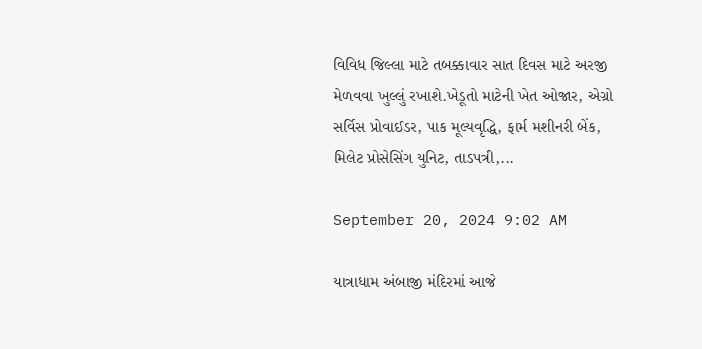વિવિધ જિલ્લા માટે તબક્કાવાર સાત દિવસ માટે અરજી મેળવવા ખુલ્લું રખાશે.ખેડૂતો માટેની ખેત ઓજાર, એગ્રો સર્વિસ પ્રોવાઈડર, પાક મૂલ્યવૃદ્ધિ, ફાર્મ મશીનરી બેંક, મિલેટ પ્રોસેસિંગ યુનિટ, તાડપત્રી,...

September 20, 2024 9:02 AM

યાત્રાધામ અંબાજી મંદિરમાં આજે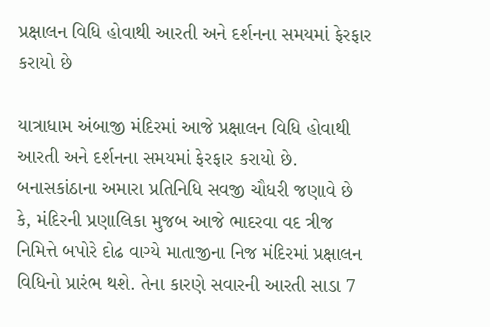પ્રક્ષાલન વિધિ હોવાથી આરતી અને દર્શનના સમયમાં ફેરફાર કરાયો છે

યાત્રાધામ અંબાજી મંદિરમાં આજે પ્રક્ષાલન વિધિ હોવાથી આરતી અને દર્શનના સમયમાં ફેરફાર કરાયો છે. બનાસકાંઠાના અમારા પ્રતિનિધિ સવજી ચૌધરી જણાવે છે કે, મંદિરની પ્રણાલિકા મુજબ આજે ભાદરવા વદ ત્રીજ નિમિત્તે બપોરે દોઢ વાગ્યે માતાજીના નિજ મંદિરમાં પ્રક્ષાલન વિધિનો પ્રારંભ થશે. તેના કારણે સવારની આરતી સાડા 7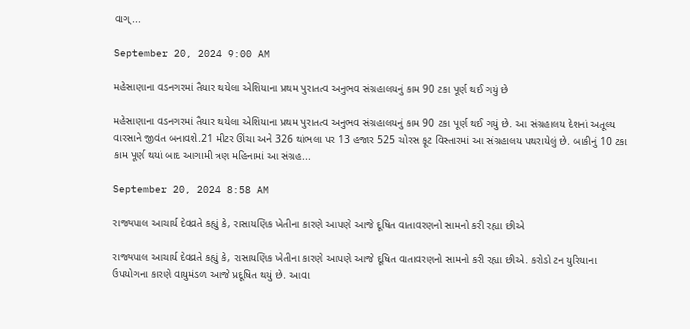વાગ્...

September 20, 2024 9:00 AM

મહેસાણાના વડનગરમાં તૈયાર થયેલા એશિયાના પ્રથમ પુરાતત્વ અનુભવ સંગ્રહાલયનું કામ 90 ટકા પૂર્ણ થઈ ગયું છે

મહેસાણાના વડનગરમાં તૈયાર થયેલા એશિયાના પ્રથમ પુરાતત્વ અનુભવ સંગ્રહાલયનું કામ 90 ટકા પૂર્ણ થઈ ગયું છે. આ સંગ્રહાલય દેશનાં અતૂલ્ય વારસાને જીવંત બનાવશે.21 મીટર ઊંચા અને 326 થાંભલા પર 13 હજાર 525 ચોરસ ફૂટ વિસ્તારમાં આ સંગ્રહાલય પથરાયેલું છે. બાકીનું 10 ટકા કામ પૂર્ણ થયાં બાદ આગામી ત્રણ મહિનામાં આ સંગ્રહ...

September 20, 2024 8:58 AM

રાજ્યપાલ આચાર્ય દેવવ્રતે કહ્યું કે, રાસાયણિક ખેતીના કારણે આપણે આજે દૂષિત વાતાવરણનો સામનો કરી રહ્યા છીએ

રાજ્યપાલ આચાર્ય દેવવ્રતે કહ્યું કે, રાસાયણિક ખેતીના કારણે આપણે આજે દૂષિત વાતાવરણનો સામનો કરી રહ્યા છીએ. કરોડો ટન યુરિયાના ઉપયોગના કારણે વાયુમંડળ આજે પ્રદૂષિત થયું છે. આવા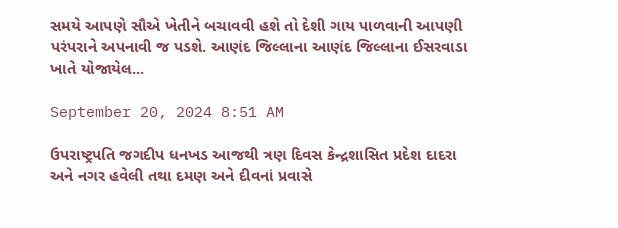સમયે આપણે સૌએ ખેતીને બચાવવી હશે તો દેશી ગાય પાળવાની આપણી પરંપરાને અપનાવી જ પડશે. આણંદ જિલ્લાના આણંદ જિલ્લાના ઈસરવાડા ખાતે યોજાયેલ...

September 20, 2024 8:51 AM

ઉપરાષ્ટ્રપતિ જગદીપ ધનખડ આજથી ત્રણ દિવસ કેન્દ્રશાસિત પ્રદેશ દાદરા અને નગર હવેલી તથા દમણ અને દીવનાં પ્રવાસે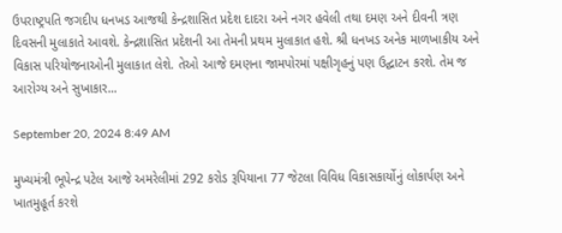ઉપરાષ્ટ્રપતિ જગદીપ ધનખડ આજથી કેન્દ્રશાસિત પ્રદેશ દાદરા અને નગર હવેલી તથા દમણ અને દીવની ત્રણ દિવસની મુલાકાતે આવશે. કેન્દ્રશાસિત પ્રદેશની આ તેમની પ્રથમ મુલાકાત હશે. શ્રી ધનખડ અનેક માળખાકીય અને વિકાસ પરિયોજનાઓની મુલાકાત લેશે. તેઓ આજે દમણના જામપોરમાં પક્ષીગૃહનું પણ ઉદ્ઘાટન કરશે. તેમ જ આરોગ્ય અને સુખાકાર...

September 20, 2024 8:49 AM

મુખ્યમંત્રી ભૂપેન્દ્ર પટેલ આજે અમરેલીમાં 292 કરોડ રૂપિયાના 77 જેટલા વિવિધ વિકાસકાર્યોનું લોકાર્પણ અને ખાતમુહૂર્ત કરશે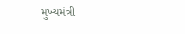મુખ્યમંત્રી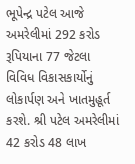ભૂપેન્દ્ર પટેલ આજે અમરેલીમાં 292 કરોડ રૂપિયાના 77 જેટલા વિવિધ વિકાસકાર્યોનું લોકાર્પણ અને ખાતમુહૂર્ત કરશે. શ્રી પટેલ અમરેલીમાં 42 કરોડ 48 લાખ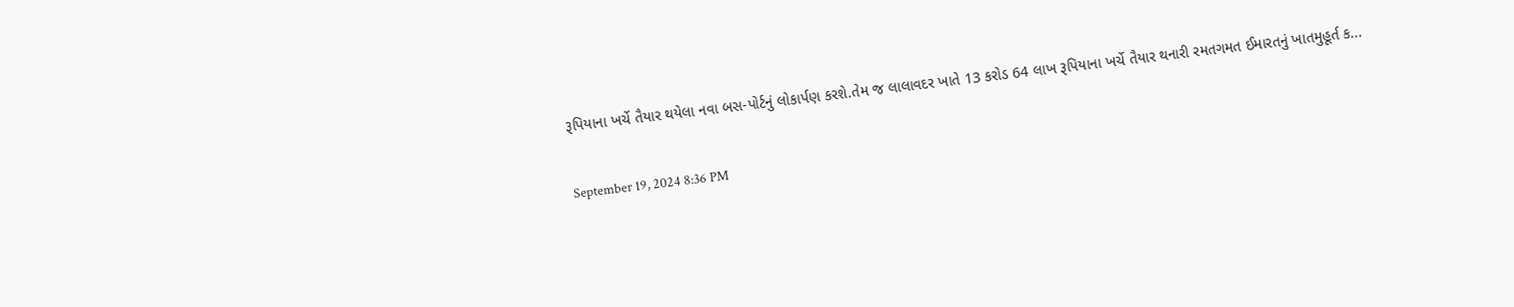રૂપિયાના ખર્ચે તૈયાર થયેલા નવા બસ-પોર્ટનું લોકાર્પણ કરશે.તેમ જ લાલાવદર ખાતે 13 કરોડ 64 લાખ રૂપિયાના ખર્ચે તૈયાર થનારી રમતગમત ઈમારતનું ખાતમુહૂર્ત ક...

September 19, 2024 8:36 PM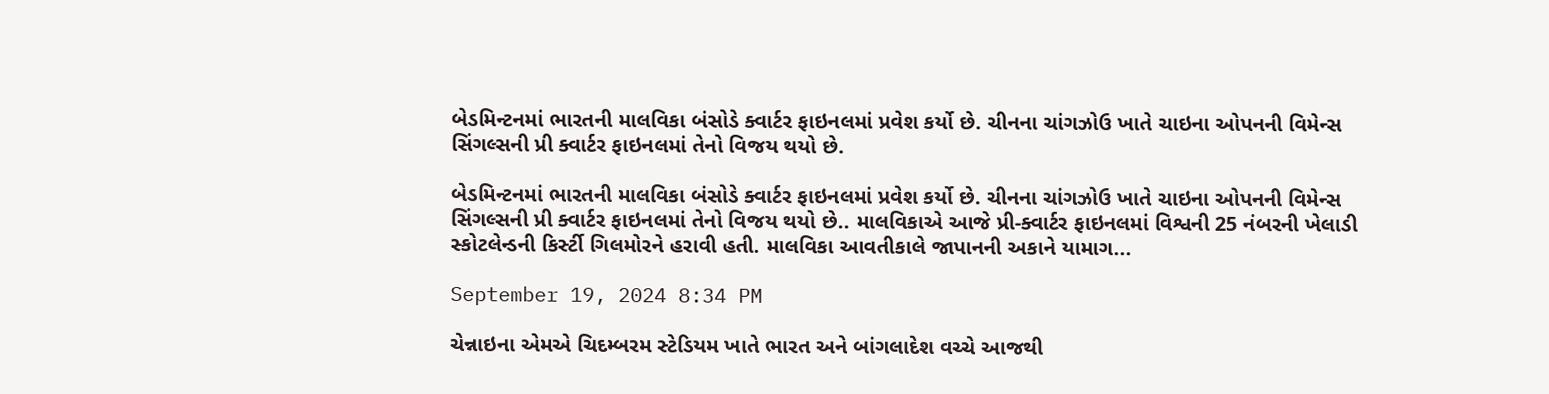બેડમિન્ટનમાં ભારતની માલવિકા બંસોડે ક્વાર્ટર ફાઇનલમાં પ્રવેશ કર્યો છે. ચીનના ચાંગઝોઉ ખાતે ચાઇના ઓપનની વિમેન્સ સિંગલ્સની પ્રી ક્વાર્ટર ફાઇનલમાં તેનો વિજય થયો છે.

બેડમિન્ટનમાં ભારતની માલવિકા બંસોડે ક્વાર્ટર ફાઇનલમાં પ્રવેશ કર્યો છે. ચીનના ચાંગઝોઉ ખાતે ચાઇના ઓપનની વિમેન્સ સિંગલ્સની પ્રી ક્વાર્ટર ફાઇનલમાં તેનો વિજય થયો છે.. માલવિકાએ આજે પ્રી-ક્વાર્ટર ફાઇનલમાં વિશ્વની 25 નંબરની ખેલાડી સ્કોટલેન્ડની કિર્સ્ટી ગિલમોરને હરાવી હતી. માલવિકા આવતીકાલે જાપાનની અકાને યામાગ...

September 19, 2024 8:34 PM

ચેન્નાઇના એમએ ચિદમ્બરમ સ્ટેડિયમ ખાતે ભારત અને બાંગલાદેશ વચ્ચે આજથી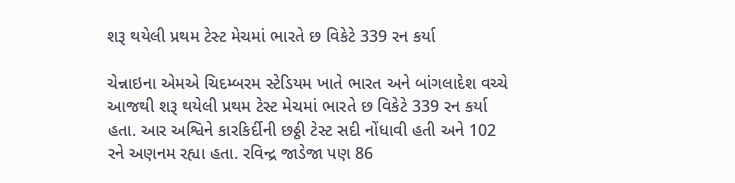શરૂ થયેલી પ્રથમ ટેસ્ટ મેચમાં ભારતે છ વિકેટે 339 રન કર્યા

ચેન્નાઇના એમએ ચિદમ્બરમ સ્ટેડિયમ ખાતે ભારત અને બાંગલાદેશ વચ્ચે આજથી શરૂ થયેલી પ્રથમ ટેસ્ટ મેચમાં ભારતે છ વિકેટે 339 રન કર્યા હતા. આર અશ્વિને કારકિર્દીની છઠ્ઠી ટેસ્ટ સદી નોંધાવી હતી અને 102 રને અણનમ રહ્યા હતા. રવિન્દ્ર જાડેજા પણ 86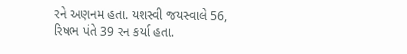રને અણનમ હતા. યશસ્વી જયસ્વાલે 56, રિષભ પંતે 39 રન કર્યા હતા.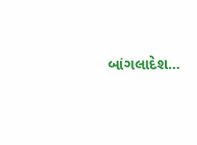બાંગલાદેશ...